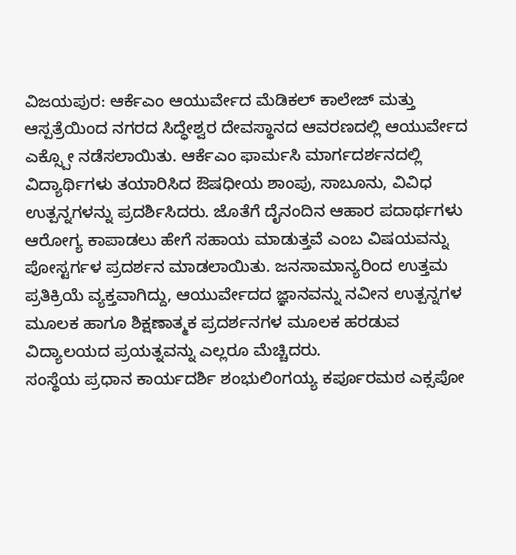ವಿಜಯಪುರ: ಆರ್ಕೆಎಂ ಆಯುರ್ವೇದ ಮೆಡಿಕಲ್ ಕಾಲೇಜ್ ಮತ್ತು ಆಸ್ಪತ್ರೆಯಿಂದ ನಗರದ ಸಿದ್ಧೇಶ್ವರ ದೇವಸ್ಥಾನದ ಆವರಣದಲ್ಲಿ ಆಯುರ್ವೇದ ಎಕ್ಸ್ಪೋ ನಡೆಸಲಾಯಿತು. ಆರ್ಕೆಎಂ ಫಾರ್ಮಸಿ ಮಾರ್ಗದರ್ಶನದಲ್ಲಿ ವಿದ್ಯಾರ್ಥಿಗಳು ತಯಾರಿಸಿದ ಔಷಧೀಯ ಶಾಂಪು, ಸಾಬೂನು, ವಿವಿಧ ಉತ್ಪನ್ನಗಳನ್ನು ಪ್ರದರ್ಶಿಸಿದರು. ಜೊತೆಗೆ ದೈನಂದಿನ ಆಹಾರ ಪದಾರ್ಥಗಳು ಆರೋಗ್ಯ ಕಾಪಾಡಲು ಹೇಗೆ ಸಹಾಯ ಮಾಡುತ್ತವೆ ಎಂಬ ವಿಷಯವನ್ನು ಪೋಸ್ಟರ್ಗಳ ಪ್ರದರ್ಶನ ಮಾಡಲಾಯಿತು. ಜನಸಾಮಾನ್ಯರಿಂದ ಉತ್ತಮ ಪ್ರತಿಕ್ರಿಯೆ ವ್ಯಕ್ತವಾಗಿದ್ದು, ಆಯುರ್ವೇದದ ಜ್ಞಾನವನ್ನು ನವೀನ ಉತ್ಪನ್ನಗಳ ಮೂಲಕ ಹಾಗೂ ಶಿಕ್ಷಣಾತ್ಮಕ ಪ್ರದರ್ಶನಗಳ ಮೂಲಕ ಹರಡುವ ವಿದ್ಯಾಲಯದ ಪ್ರಯತ್ನವನ್ನು ಎಲ್ಲರೂ ಮೆಚ್ಚಿದರು.
ಸಂಸ್ಥೆಯ ಪ್ರಧಾನ ಕಾರ್ಯದರ್ಶಿ ಶಂಭುಲಿಂಗಯ್ಯ ಕರ್ಪೂರಮಠ ಎಕ್ಸಪೋ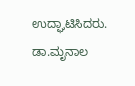ಉದ್ಘಾಟಿಸಿದರು. ಡಾ.ಮೃನಾಲ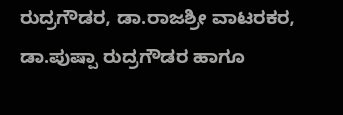ರುದ್ರಗೌಡರ, ಡಾ.ರಾಜಶ್ರೀ ವಾಟರಕರ, ಡಾ.ಪುಷ್ಪಾ ರುದ್ರಗೌಡರ ಹಾಗೂ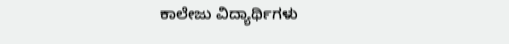ಕಾಲೇಜು ವಿದ್ಯಾರ್ಥಿಗಳು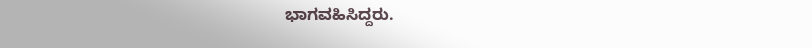ಭಾಗವಹಿಸಿದ್ದರು.